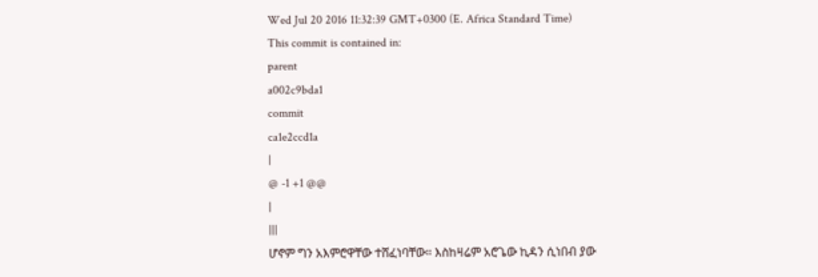Wed Jul 20 2016 11:32:39 GMT+0300 (E. Africa Standard Time)
This commit is contained in:
parent
a002c9bda1
commit
ca1e2ccd1a
|
@ -1 +1 @@
|
|||
ሆኖም ግን አእምሮዋቸው ተሸፈነባቸው። እስከዛሬም አሮጌው ኪዳን ሲነበብ ያው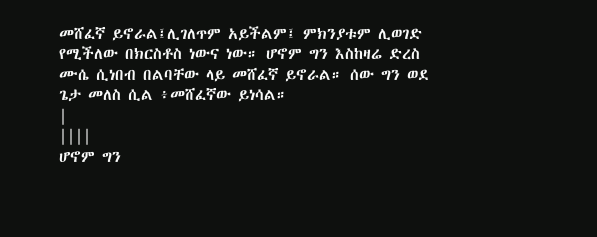መሸፈኛ ይኖራል፤ሊገለጥም አይችልም፤ ምክንያቱም ሊወገድ የሚችለው በክርስቶስ ነውና ነው። ሆኖም ግን እስከዛሬ ድረስ ሙሴ ሲነበብ በልባቸው ላይ መሸፈኛ ይኖራል። ሰው ግን ወደ ጌታ መለስ ሲል ፥መሸፈኛው ይነሳል።
|
||||
ሆኖም ግን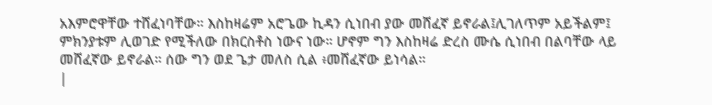አእምሮዋቸው ተሸፈነባቸው። እስከዛሬም አሮጌው ኪዳን ሲነበብ ያው መሸፈኛ ይኖራል፤ሊገለጥም አይችልም፤ ምክንያቱም ሊወገድ የሚችለው በክርስቶስ ነውና ነው። ሆኖም ግን እስከዛሬ ድረስ ሙሴ ሲነበብ በልባቸው ላይ መሸፈኛው ይኖራል። ሰው ግን ወደ ጌታ መለስ ሲል ፥መሸፈኛው ይነሳል።
|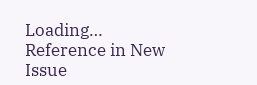Loading…
Reference in New Issue